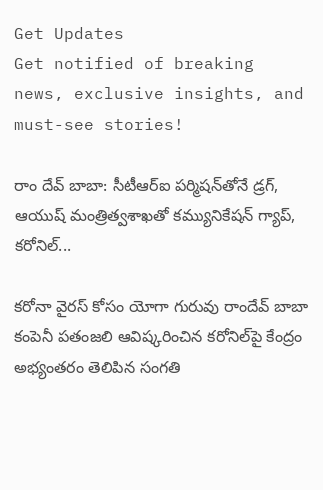Get Updates
Get notified of breaking news, exclusive insights, and must-see stories!

రాం దేవ్ బాబా: సీటీఆర్ఐ పర్మిషన్‌తోనే డ్రగ్, ఆయుష్ మంత్రిత్వశాఖతో కమ్యునికేషన్ గ్యాప్, కరోనిల్‌...

కరోనా వైరస్ కోసం యోగా గురువు రాందేవ్ బాబా కంపెనీ పతంజలి ఆవిష్కరించిన కరోనిల్‌‌పై కేంద్రం అభ్యంతరం తెలిపిన సంగతి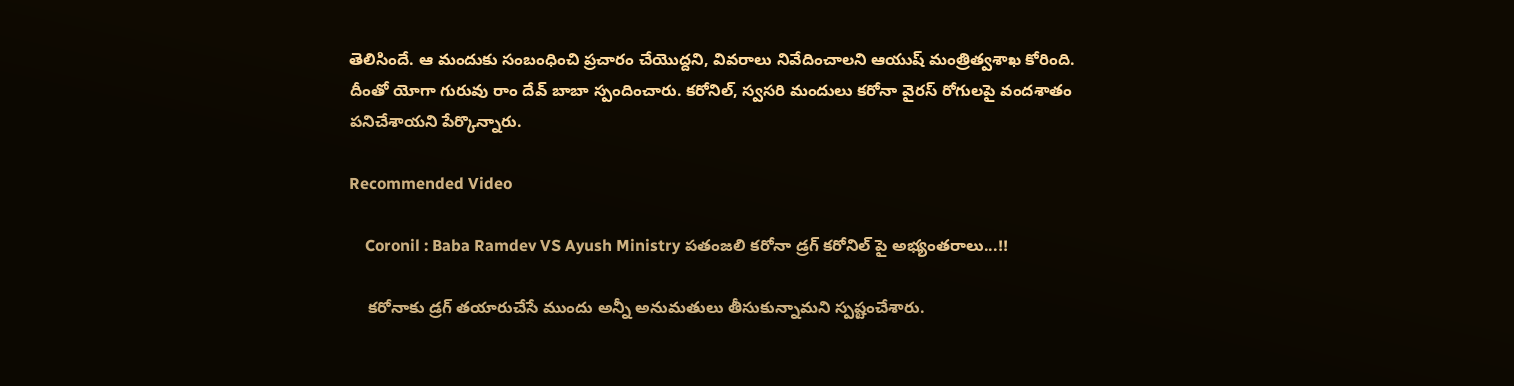తెలిసిందే. ఆ మందుకు సంబంధించి ప్రచారం చేయొద్దని, వివరాలు నివేదించాలని ఆయుష్ మంత్రిత్వశాఖ కోరింది. దీంతో యోగా గురువు రాం దేవ్ బాబా స్పందించారు. కరోనిల్, స్వసరి మందులు కరోనా వైరస్ రోగులపై వందశాతం పనిచేశాయని పేర్కొన్నారు.

Recommended Video

    Coronil : Baba Ramdev VS Ayush Ministry పతంజలి కరోనా డ్రగ్ కరోనిల్ పై అభ్యంతరాలు...!!

    కరోనాకు డ్రగ్ తయారుచేసే ముందు అన్నీ అనుమతులు తీసుకున్నామని స్పష్టంచేశారు.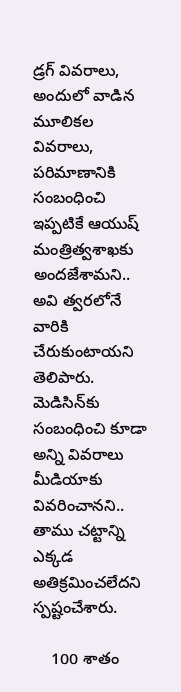డ్రగ్ వివరాలు, అందులో వాడిన మూలికల వివరాలు, పరిమాణానికి సంబంధించి ఇప్పటికే ఆయుష్ మంత్రిత్వశాఖకు అందజేశామని.. అవి త్వరలోనే వారికి చేరుకుంటాయని తెలిపారు. మెడిసిన్‌కు సంబంధించి కూడా అన్ని వివరాలు మీడియాకు వివరించానని.. తాము చట్టాన్ని ఎక్కడ అతిక్రమించలేదని స్పష్టంచేశారు.

    100 శాతం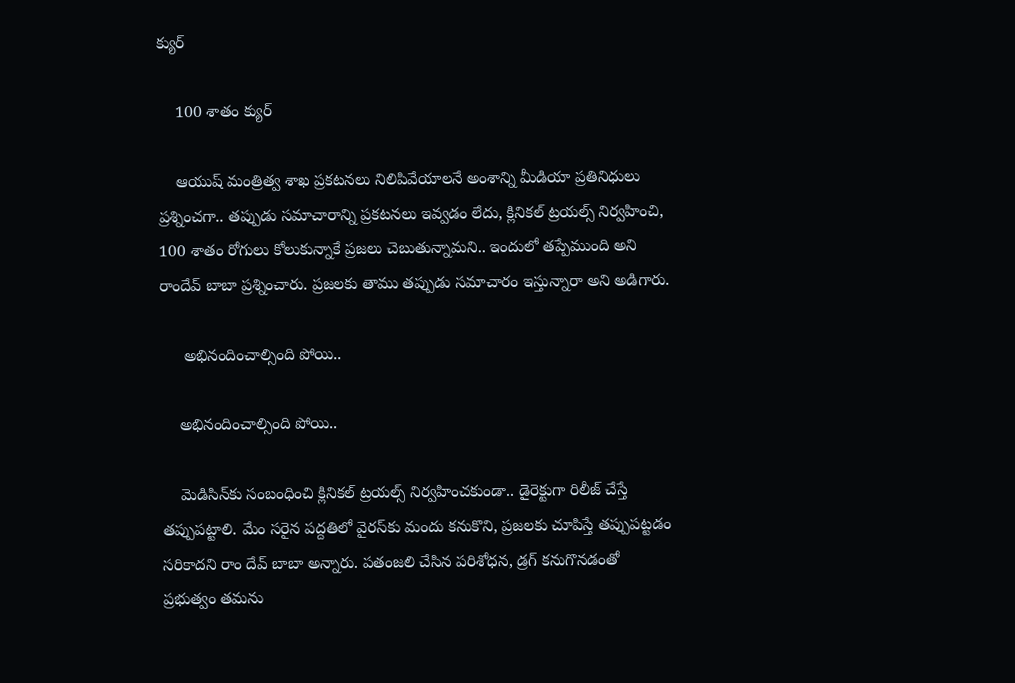క్యుర్

    100 శాతం క్యుర్

    ఆయుష్ మంత్రిత్వ శాఖ ప్రకటనలు నిలిపివేయాలనే అంశాన్ని మీడియా ప్రతినిధులు ప్రశ్నించగా.. తప్పుడు సమాచారాన్ని ప్రకటనలు ఇవ్వడం లేదు, క్లినికల్ ట్రయల్స్ నిర్వహించి, 100 శాతం రోగులు కోలుకున్నాకే ప్రజలు చెబుతున్నామని.. ఇందులో తప్పేముంది అని రాందేవ్ బాబా ప్రశ్నించారు. ప్రజలకు తాము తప్పుడు సమాచారం ఇస్తున్నారా అని అడిగారు.

     అభినందించాల్సింది పోయి..

    అభినందించాల్సింది పోయి..

    మెడిసిన్‌కు సంబంధించి క్లినికల్ ట్రయల్స్ నిర్వహించకుండా.. డైరెక్టుగా రిలీజ్ చేస్తే తప్పుపట్టాలి. మేం సరైన పద్దతిలో వైరస్‌కు మందు కనుకొని, ప్రజలకు చూపిస్తే తప్పుపట్టడం సరికాదని రాం దేవ్ బాబా అన్నారు. పతంజలి చేసిన పరిశోధన, డ్రగ్ కనుగొనడంతో ప్రభుత్వం తమను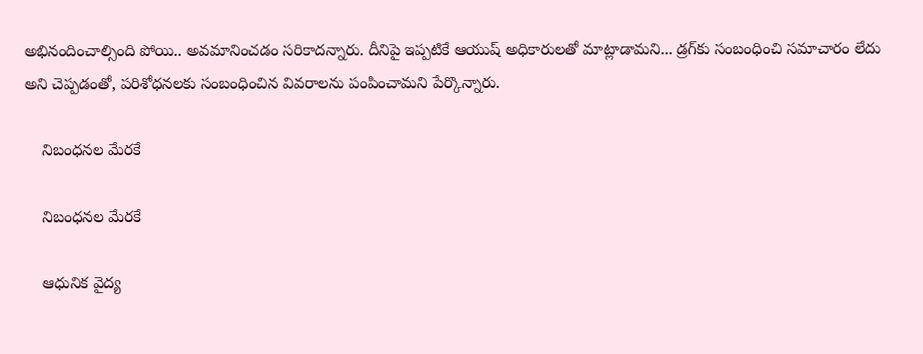అభినందించాల్సింది పోయి.. అవమానించడం సరికాదన్నారు. దీనిపై ఇప్పటికే ఆయుష్ అధికారులతో మాట్లాడామని... డ్రగ్‌కు సంబంధించి సమాచారం లేదు అని చెప్పడంతో, పరిశోధనలకు సంబంధించిన వివరాలను పంపించామని పేర్కొన్నారు.

    నిబంధనల మేరకే

    నిబంధనల మేరకే

    ఆధునిక వైద్య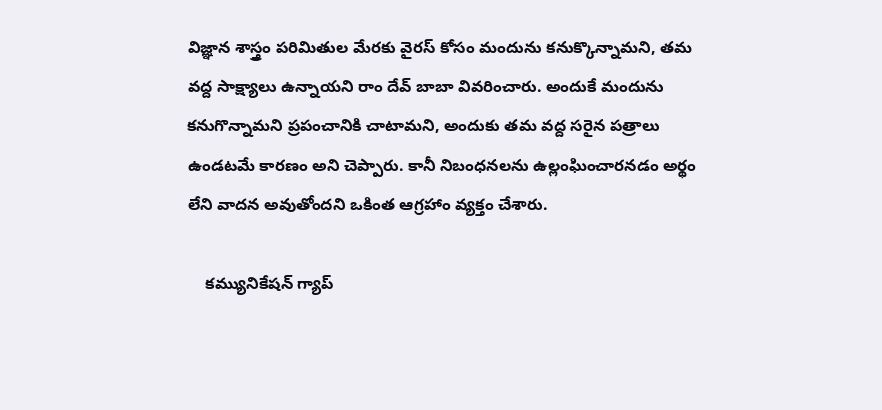విజ్ఞాన శాస్త్రం పరిమితుల మేరకు వైరస్ కోసం మందును కనుక్కొన్నామని, తమ వద్ద సాక్ష్యాలు ఉన్నాయని రాం దేవ్ బాబా వివరించారు. అందుకే మందును కనుగొన్నామని ప్రపంచానికి చాటామని, అందుకు తమ వద్ద సరైన పత్రాలు ఉండటమే కారణం అని చెప్పారు. కానీ నిబంధనలను ఉల్లంఘించారనడం అర్థం లేని వాదన అవుతోందని ఒకింత ఆగ్రహాం వ్యక్తం చేశారు.

    కమ్యునికేషన్ గ్యాప్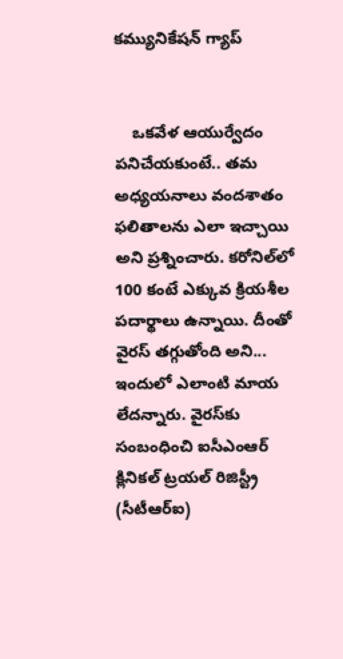కమ్యునికేషన్ గ్యాప్


    ఒకవేళ ఆయుర్వేదం పనిచేయకుంటే.. తమ అధ్యయనాలు వందశాతం ఫలితాలను ఎలా ఇచ్చాయి అని ప్రశ్నించారు. కరోనిల్‌లో 100 కంటే ఎక్కువ క్రియశీల పదార్థాలు ఉన్నాయి. దీంతో వైరస్ తగ్గుతోంది అని... ఇందులో ఎలాంటి మాయ లేదన్నారు. వైరస్‌కు సంబంధించి ఐసీఎంఆర్ క్లినికల్ ట్రయల్ రిజిస్ట్రీ (సీటీఆర్ఐ)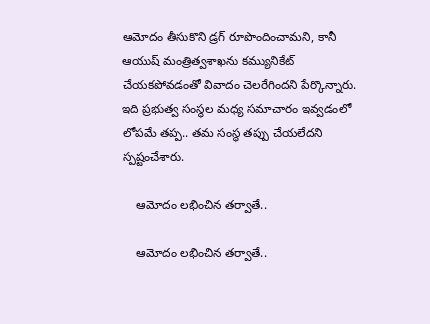ఆమోదం తీసుకొని డ్రగ్ రూపొందించామని, కానీ ఆయుష్ మంత్రిత్వశాఖను కమ్యునికేట్ చేయకపోవడంతో వివాదం చెలరేగిందని పేర్కొన్నారు. ఇది ప్రభుత్వ సంస్థల మధ్య సమాచారం ఇవ్వడంలో లోపమే తప్ప.. తమ సంస్థ తప్పు చేయలేదని స్పష్టంచేశారు.

    ఆమోదం లభించిన తర్వాతే..

    ఆమోదం లభించిన తర్వాతే..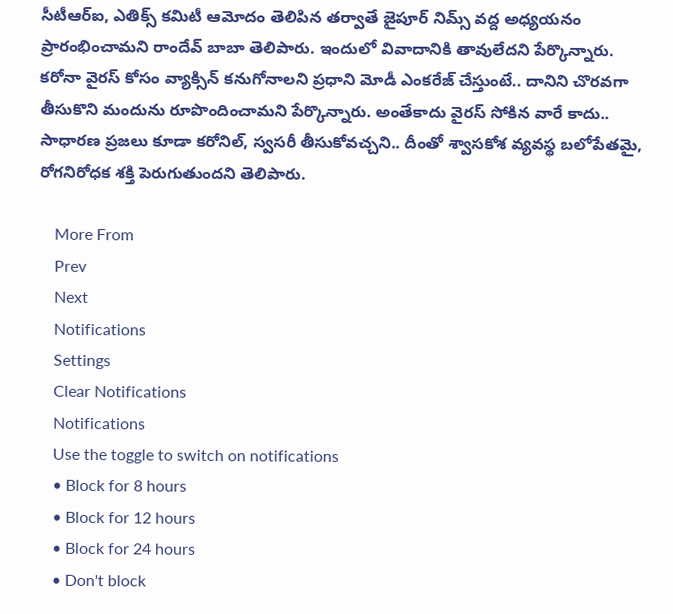సీటీఆర్ఐ, ఎతిక్స్ కమిటీ ఆమోదం తెలిపిన తర్వాతే జైపూర్ నిమ్స్ వద్ద అధ్యయనం ప్రారంభించామని రాందేవ్ బాబా తెలిపారు. ఇందులో వివాదానికి తావులేదని పేర్కొన్నారు. కరోనా వైరస్ కోసం వ్యాక్సిన్ కనుగోనాలని ప్రధాని మోడీ ఎంకరేజ్ చేస్తుంటే.. దానిని చొరవగా తీసుకొని మందును రూపొందించామని పేర్కొన్నారు. అంతేకాదు వైరస్ సోకిన వారే కాదు.. సాధారణ ప్రజలు కూడా కరోనిల్, స్వసరీ తీసుకోవచ్చని.. దీంతో శ్వాసకోశ వ్యవస్థ బలోపేతమై, రోగనిరోధక శక్తి పెరుగుతుందని తెలిపారు.

    More From
    Prev
    Next
    Notifications
    Settings
    Clear Notifications
    Notifications
    Use the toggle to switch on notifications
    • Block for 8 hours
    • Block for 12 hours
    • Block for 24 hours
    • Don't block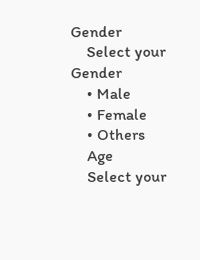Gender
    Select your Gender
    • Male
    • Female
    • Others
    Age
    Select your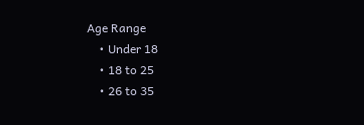Age Range
    • Under 18
    • 18 to 25
    • 26 to 35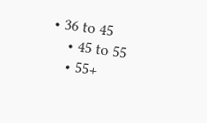• 36 to 45
    • 45 to 55
    • 55+